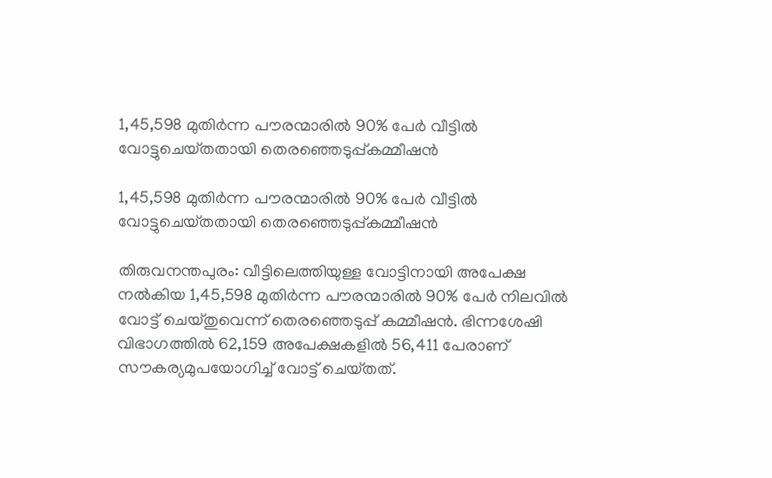1,45,598 മുതിർന്ന പൗരന്മാരിൽ 90% പേർ വീട്ടിൽ വോട്ടുചെയ്‌തതായി തെരഞ്ഞെടുപ്പ്കമ്മീഷൻ

1,45,598 മുതിർന്ന പൗരന്മാരിൽ 90% പേർ വീട്ടിൽ വോട്ടുചെയ്‌തതായി തെരഞ്ഞെടുപ്പ്കമ്മീഷൻ

തിരുവനന്തപുരം: വീട്ടിലെത്തിയുള്ള വോട്ടിനായി അപേക്ഷ നൽകിയ 1,45,598 മുതിർന്ന പൗരന്മാരിൽ 90% പേർ നിലവിൽ വോട്ട് ചെയ്‌തുവെന്ന് തെരഞ്ഞെടുപ്പ് കമ്മീഷൻ. ഭിന്നശേഷി വിഭാഗത്തിൽ 62,159 അപേക്ഷകളിൽ 56,411 പേരാണ് സൗകര്യമുപയോഗിച്ച് വോട്ട് ചെയ്‌തത്.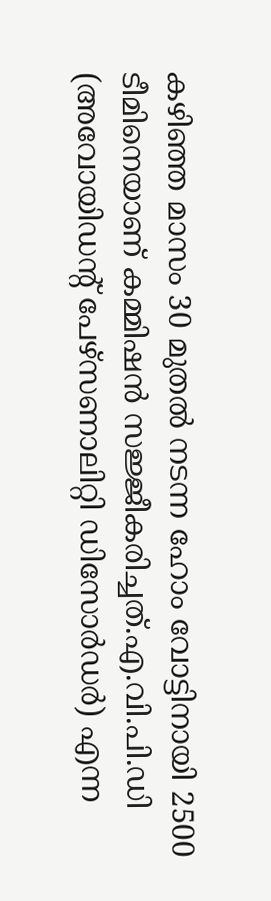കഴിഞ്ഞ മാസം 30 മുതൽ നടന്ന ഹോം വോട്ടിനായി 2500 ടീമിനെയാണ് കമ്മിഷൻ സജ്ജീകരിച്ചത്.എ.വി.പി.ഡി (അവോയിഡൻ്റ് പേഴ്‌സണാലിറ്റി ഡിസോർഡർ) എന്ന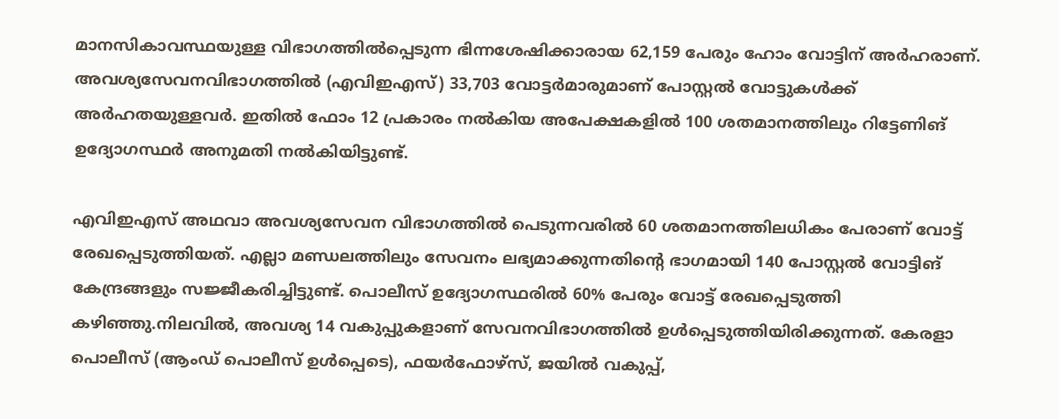മാനസികാവസ്ഥയുള്ള വിഭാഗത്തിൽപ്പെടുന്ന ഭിന്നശേഷിക്കാരായ 62,159 പേരും ഹോം വോട്ടിന് അർഹരാണ്. അവശ്യസേവനവിഭാഗത്തിൽ (എവിഇഎസ്) 33,703 വോട്ടർമാരുമാണ് പോസ്റ്റൽ വോട്ടുകൾക്ക് അർഹതയുള്ളവർ. ഇതിൽ ഫോം 12 പ്രകാരം നൽകിയ അപേക്ഷകളിൽ 100 ശതമാനത്തിലും റിട്ടേണിങ് ഉദ്യോഗസ്ഥർ അനുമതി നൽകിയിട്ടുണ്ട്.

എവിഇഎസ് അഥവാ അവശ്യസേവന വിഭാഗത്തിൽ പെടുന്നവരിൽ 60 ശതമാനത്തിലധികം പേരാണ് വോട്ട് രേഖപ്പെടുത്തിയത്. എല്ലാ മണ്ഡലത്തിലും സേവനം ലഭ്യമാക്കുന്നതിൻ്റെ ഭാഗമായി 140 പോസ്റ്റൽ വോട്ടിങ് കേന്ദ്രങ്ങളും സജ്ജീകരിച്ചിട്ടുണ്ട്. പൊലീസ് ഉദ്യോഗസ്ഥരിൽ 60% പേരും വോട്ട് രേഖപ്പെടുത്തി കഴിഞ്ഞു.നിലവിൽ, അവശ്യ 14 വകുപ്പുകളാണ് സേവനവിഭാഗത്തിൽ ഉൾപ്പെടുത്തിയിരിക്കുന്നത്. കേരളാ പൊലീസ് (ആംഡ് പൊലീസ് ഉൾപ്പെടെ), ഫയർഫോഴ്‌സ്, ജയിൽ വകുപ്പ്,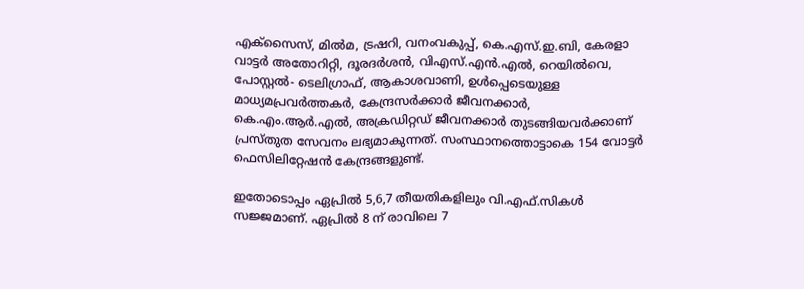എക്‌സൈസ്, മിൽമ, ട്രഷറി, വനംവകുപ്പ്, കെ.എസ്.ഇ.ബി, കേരളാ വാട്ടർ അതോറിറ്റി, ദൂരദർശൻ, വിഎസ്.എൻ.എൽ, റെയിൽവെ, പോസ്റ്റൽ- ടെലിഗ്രാഫ്, ആകാശവാണി, ഉൾപ്പെടെയുള്ള മാധ്യമപ്രവർത്തകർ, കേന്ദ്രസർക്കാർ ജീവനക്കാർ, കെ.എം.ആർ.എൽ, അക്രഡിറ്റഡ് ജീവനക്കാർ തുടങ്ങിയവർക്കാണ് പ്രസ്‌തുത സേവനം ലഭ്യമാകുന്നത്. സംസ്ഥാനത്തൊട്ടാകെ 154 വോട്ടർ ഫെസിലിറ്റേഷൻ കേന്ദ്രങ്ങളുണ്ട്.

ഇതോടൊപ്പം ഏപ്രിൽ 5,6,7 തീയതികളിലും വി.എഫ്.സികൾ സജ്ജമാണ്. ഏപ്രിൽ 8 ന് രാവിലെ 7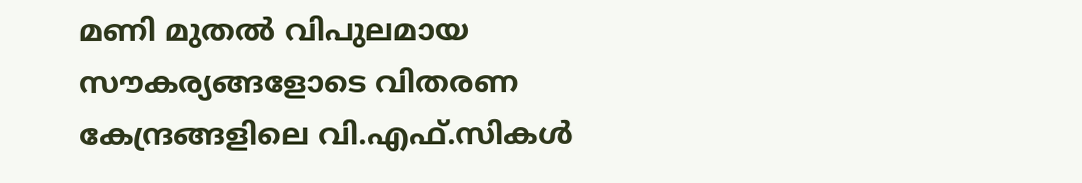മണി മുതൽ വിപുലമായ സൗകര്യങ്ങളോടെ വിതരണ കേന്ദ്രങ്ങളിലെ വി.എഫ്.സികൾ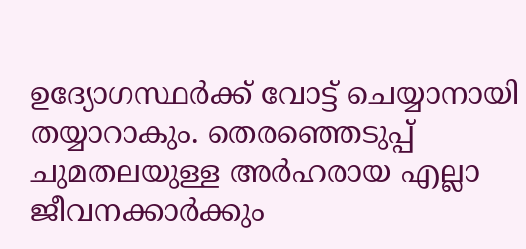ഉദ്യോഗസ്ഥർക്ക് വോട്ട് ചെയ്യാനായി തയ്യാറാകും. തെരഞ്ഞെടുപ്പ് ചുമതലയുള്ള അർഹരായ എല്ലാ ജീവനക്കാർക്കും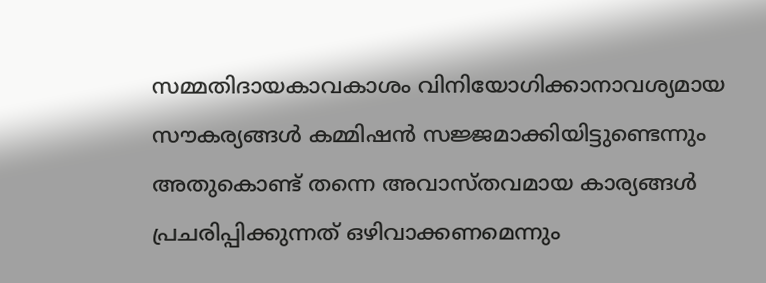സമ്മതിദായകാവകാശം വിനിയോഗിക്കാനാവശ്യമായ സൗകര്യങ്ങൾ കമ്മിഷൻ സജ്ജമാക്കിയിട്ടുണ്ടെന്നും അതുകൊണ്ട് തന്നെ അവാസ്‌തവമായ കാര്യങ്ങൾ പ്രചരിപ്പിക്കുന്നത് ഒഴിവാക്കണമെന്നും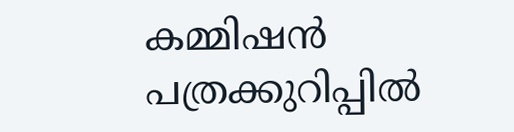കമ്മിഷൻ പത്രക്കുറിപ്പിൽ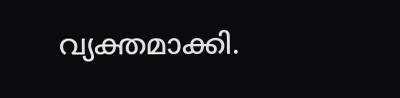വ്യക്തമാക്കി.